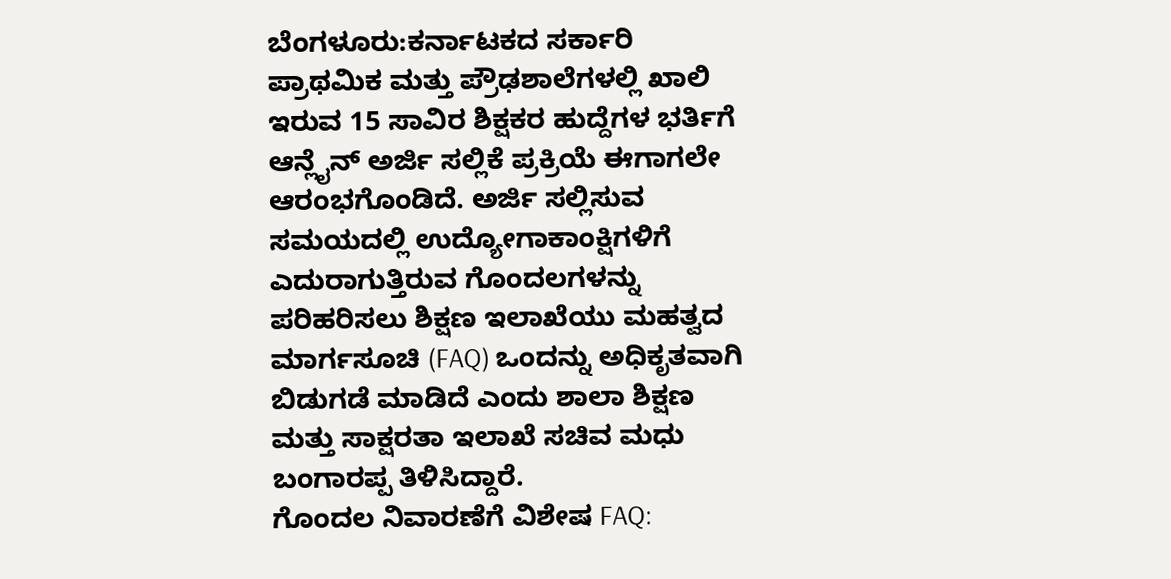ಬೆಂಗಳೂರು:ಕರ್ನಾಟಕದ ಸರ್ಕಾರಿ ಪ್ರಾಥಮಿಕ ಮತ್ತು ಪ್ರೌಢಶಾಲೆಗಳಲ್ಲಿ ಖಾಲಿ ಇರುವ 15 ಸಾವಿರ ಶಿಕ್ಷಕರ ಹುದ್ದೆಗಳ ಭರ್ತಿಗೆ ಆನ್ಲೈನ್ ಅರ್ಜಿ ಸಲ್ಲಿಕೆ ಪ್ರಕ್ರಿಯೆ ಈಗಾಗಲೇ ಆರಂಭಗೊಂಡಿದೆ. ಅರ್ಜಿ ಸಲ್ಲಿಸುವ ಸಮಯದಲ್ಲಿ ಉದ್ಯೋಗಾಕಾಂಕ್ಷಿಗಳಿಗೆ ಎದುರಾಗುತ್ತಿರುವ ಗೊಂದಲಗಳನ್ನು ಪರಿಹರಿಸಲು ಶಿಕ್ಷಣ ಇಲಾಖೆಯು ಮಹತ್ವದ ಮಾರ್ಗಸೂಚಿ (FAQ) ಒಂದನ್ನು ಅಧಿಕೃತವಾಗಿ ಬಿಡುಗಡೆ ಮಾಡಿದೆ ಎಂದು ಶಾಲಾ ಶಿಕ್ಷಣ ಮತ್ತು ಸಾಕ್ಷರತಾ ಇಲಾಖೆ ಸಚಿವ ಮಧು ಬಂಗಾರಪ್ಪ ತಿಳಿಸಿದ್ದಾರೆ.
ಗೊಂದಲ ನಿವಾರಣೆಗೆ ವಿಶೇಷ FAQ: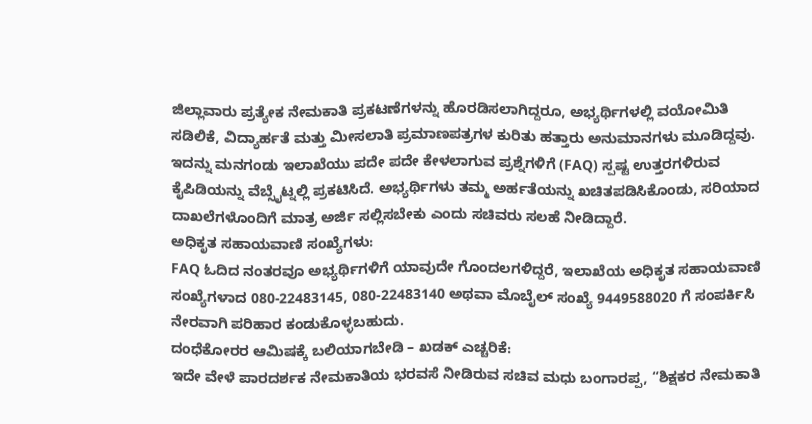ಜಿಲ್ಲಾವಾರು ಪ್ರತ್ಯೇಕ ನೇಮಕಾತಿ ಪ್ರಕಟಣೆಗಳನ್ನು ಹೊರಡಿಸಲಾಗಿದ್ದರೂ, ಅಭ್ಯರ್ಥಿಗಳಲ್ಲಿ ವಯೋಮಿತಿ ಸಡಿಲಿಕೆ, ವಿದ್ಯಾರ್ಹತೆ ಮತ್ತು ಮೀಸಲಾತಿ ಪ್ರಮಾಣಪತ್ರಗಳ ಕುರಿತು ಹತ್ತಾರು ಅನುಮಾನಗಳು ಮೂಡಿದ್ದವು. ಇದನ್ನು ಮನಗಂಡು ಇಲಾಖೆಯು ಪದೇ ಪದೇ ಕೇಳಲಾಗುವ ಪ್ರಶ್ನೆಗಳಿಗೆ (FAQ) ಸ್ಪಷ್ಟ ಉತ್ತರಗಳಿರುವ ಕೈಪಿಡಿಯನ್ನು ವೆಬ್ಸೈಟ್ನಲ್ಲಿ ಪ್ರಕಟಿಸಿದೆ. ಅಭ್ಯರ್ಥಿಗಳು ತಮ್ಮ ಅರ್ಹತೆಯನ್ನು ಖಚಿತಪಡಿಸಿಕೊಂಡು, ಸರಿಯಾದ ದಾಖಲೆಗಳೊಂದಿಗೆ ಮಾತ್ರ ಅರ್ಜಿ ಸಲ್ಲಿಸಬೇಕು ಎಂದು ಸಚಿವರು ಸಲಹೆ ನೀಡಿದ್ದಾರೆ.
ಅಧಿಕೃತ ಸಹಾಯವಾಣಿ ಸಂಖ್ಯೆಗಳು:
FAQ ಓದಿದ ನಂತರವೂ ಅಭ್ಯರ್ಥಿಗಳಿಗೆ ಯಾವುದೇ ಗೊಂದಲಗಳಿದ್ದರೆ, ಇಲಾಖೆಯ ಅಧಿಕೃತ ಸಹಾಯವಾಣಿ ಸಂಖ್ಯೆಗಳಾದ 080-22483145, 080-22483140 ಅಥವಾ ಮೊಬೈಲ್ ಸಂಖ್ಯೆ 9449588020 ಗೆ ಸಂಪರ್ಕಿಸಿ ನೇರವಾಗಿ ಪರಿಹಾರ ಕಂಡುಕೊಳ್ಳಬಹುದು.
ದಂಧೆಕೋರರ ಆಮಿಷಕ್ಕೆ ಬಲಿಯಾಗಬೇಡಿ – ಖಡಕ್ ಎಚ್ಚರಿಕೆ:
ಇದೇ ವೇಳೆ ಪಾರದರ್ಶಕ ನೇಮಕಾತಿಯ ಭರವಸೆ ನೀಡಿರುವ ಸಚಿವ ಮಧು ಬಂಗಾರಪ್ಪ, “ಶಿಕ್ಷಕರ ನೇಮಕಾತಿ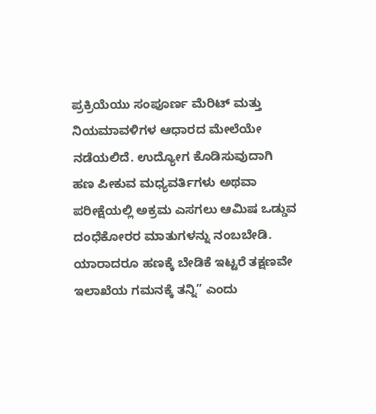ಪ್ರಕ್ರಿಯೆಯು ಸಂಪೂರ್ಣ ಮೆರಿಟ್ ಮತ್ತು ನಿಯಮಾವಳಿಗಳ ಆಧಾರದ ಮೇಲೆಯೇ ನಡೆಯಲಿದೆ. ಉದ್ಯೋಗ ಕೊಡಿಸುವುದಾಗಿ ಹಣ ಪೀಕುವ ಮಧ್ಯವರ್ತಿಗಳು ಅಥವಾ ಪರೀಕ್ಷೆಯಲ್ಲಿ ಅಕ್ರಮ ಎಸಗಲು ಆಮಿಷ ಒಡ್ಡುವ ದಂಧೆಕೋರರ ಮಾತುಗಳನ್ನು ನಂಬಬೇಡಿ. ಯಾರಾದರೂ ಹಣಕ್ಕೆ ಬೇಡಿಕೆ ಇಟ್ಟರೆ ತಕ್ಷಣವೇ ಇಲಾಖೆಯ ಗಮನಕ್ಕೆ ತನ್ನಿ” ಎಂದು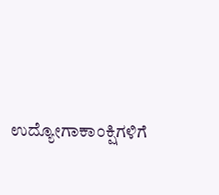ಉದ್ಯೋಗಾಕಾಂಕ್ಷಿಗಳಿಗೆ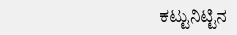ಕಟ್ಟುನಿಟ್ಟಿನ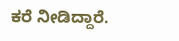ಕರೆ ನೀಡಿದ್ದಾರೆ.